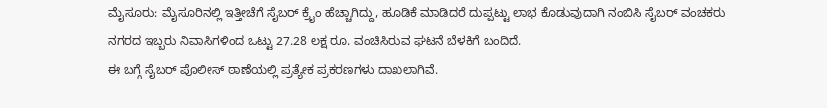ಮೈಸೂರು: ಮೈಸೂರಿನಲ್ಲಿ ಇತ್ತೀಚೆಗೆ ಸೈಬರ್ ಕ್ರೈಂ ಹೆಚ್ಚಾಗಿದ್ದು, ಹೂಡಿಕೆ ಮಾಡಿದರೆ ದುಪ್ಪಟ್ಟು ಲಾಭ ಕೊಡುವುದಾಗಿ ನಂಬಿಸಿ ಸೈಬರ್ ವಂಚಕರು ನಗರದ ಇಬ್ಬರು ನಿವಾಸಿಗಳಿಂದ ಒಟ್ಟು 27.28 ಲಕ್ಷ ರೂ. ವಂಚಿಸಿರುವ ಘಟನೆ ಬೆಳಕಿಗೆ ಬಂದಿದೆ.
ಈ ಬಗ್ಗೆ ಸೈಬರ್ ಪೊಲೀಸ್ ಠಾಣೆಯಲ್ಲಿ ಪ್ರತ್ಯೇಕ ಪ್ರಕರಣಗಳು ದಾಖಲಾಗಿವೆ.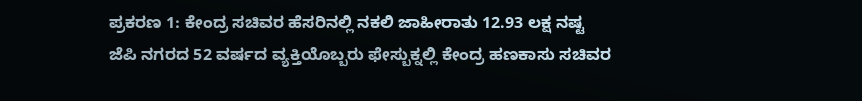ಪ್ರಕರಣ 1: ಕೇಂದ್ರ ಸಚಿವರ ಹೆಸರಿನಲ್ಲಿ ನಕಲಿ ಜಾಹೀರಾತು 12.93 ಲಕ್ಷ ನಷ್ಟ
ಜೆಪಿ ನಗರದ 52 ವರ್ಷದ ವ್ಯಕ್ತಿಯೊಬ್ಬರು ಫೇಸ್ಬುಕ್ನಲ್ಲಿ ಕೇಂದ್ರ ಹಣಕಾಸು ಸಚಿವರ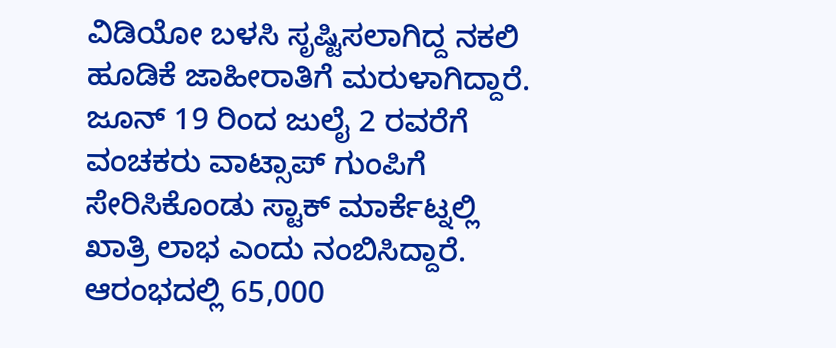ವಿಡಿಯೋ ಬಳಸಿ ಸೃಷ್ಟಿಸಲಾಗಿದ್ದ ನಕಲಿ ಹೂಡಿಕೆ ಜಾಹೀರಾತಿಗೆ ಮರುಳಾಗಿದ್ದಾರೆ.
ಜೂನ್ 19 ರಿಂದ ಜುಲೈ 2 ರವರೆಗೆ ವಂಚಕರು ವಾಟ್ಸಾಪ್ ಗುಂಪಿಗೆ ಸೇರಿಸಿಕೊಂಡು ಸ್ಟಾಕ್ ಮಾರ್ಕೆಟ್ನಲ್ಲಿ ಖಾತ್ರಿ ಲಾಭ ಎಂದು ನಂಬಿಸಿದ್ದಾರೆ. ಆರಂಭದಲ್ಲಿ 65,000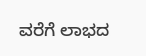ವರೆಗೆ ಲಾಭದ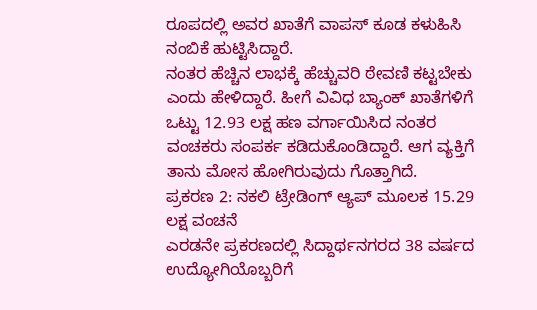ರೂಪದಲ್ಲಿ ಅವರ ಖಾತೆಗೆ ವಾಪಸ್ ಕೂಡ ಕಳುಹಿಸಿ ನಂಬಿಕೆ ಹುಟ್ಟಿಸಿದ್ದಾರೆ.
ನಂತರ ಹೆಚ್ಚಿನ ಲಾಭಕ್ಕೆ ಹೆಚ್ಚುವರಿ ಠೇವಣಿ ಕಟ್ಟಬೇಕು ಎಂದು ಹೇಳಿದ್ದಾರೆ. ಹೀಗೆ ವಿವಿಧ ಬ್ಯಾಂಕ್ ಖಾತೆಗಳಿಗೆ ಒಟ್ಟು 12.93 ಲಕ್ಷ ಹಣ ವರ್ಗಾಯಿಸಿದ ನಂತರ ವಂಚಕರು ಸಂಪರ್ಕ ಕಡಿದುಕೊಂಡಿದ್ದಾರೆ. ಆಗ ವ್ಯಕ್ತಿಗೆ ತಾನು ಮೋಸ ಹೋಗಿರುವುದು ಗೊತ್ತಾಗಿದೆ.
ಪ್ರಕರಣ 2: ನಕಲಿ ಟ್ರೇಡಿಂಗ್ ಆ್ಯಪ್ ಮೂಲಕ 15.29 ಲಕ್ಷ ವಂಚನೆ
ಎರಡನೇ ಪ್ರಕರಣದಲ್ಲಿ ಸಿದ್ದಾರ್ಥನಗರದ 38 ವರ್ಷದ ಉದ್ಯೋಗಿಯೊಬ್ಬರಿಗೆ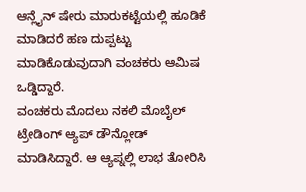ಆನ್ಲೈನ್ ಷೇರು ಮಾರುಕಟ್ಟೆಯಲ್ಲಿ ಹೂಡಿಕೆ ಮಾಡಿದರೆ ಹಣ ದುಪ್ಪಟ್ಟು ಮಾಡಿಕೊಡುವುದಾಗಿ ವಂಚಕರು ಆಮಿಷ ಒಡ್ಡಿದ್ದಾರೆ.
ವಂಚಕರು ಮೊದಲು ನಕಲಿ ಮೊಬೈಲ್ ಟ್ರೇಡಿಂಗ್ ಆ್ಯಪ್ ಡೌನ್ಲೋಡ್ ಮಾಡಿಸಿದ್ದಾರೆ. ಆ ಆ್ಯಪ್ನಲ್ಲಿ ಲಾಭ ತೋರಿಸಿ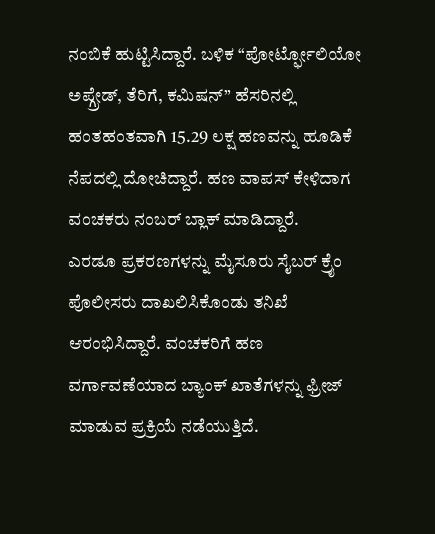ನಂಬಿಕೆ ಹುಟ್ಟಿಸಿದ್ದಾರೆ. ಬಳಿಕ “ಪೋರ್ಟ್ಫೋಲಿಯೋ ಅಪ್ಗ್ರೇಡ್, ತೆರಿಗೆ, ಕಮಿಷನ್” ಹೆಸರಿನಲ್ಲಿ ಹಂತಹಂತವಾಗಿ 15.29 ಲಕ್ಷ ಹಣವನ್ನು ಹೂಡಿಕೆ ನೆಪದಲ್ಲಿ ದೋಚಿದ್ದಾರೆ. ಹಣ ವಾಪಸ್ ಕೇಳಿದಾಗ ವಂಚಕರು ನಂಬರ್ ಬ್ಲಾಕ್ ಮಾಡಿದ್ದಾರೆ.
ಎರಡೂ ಪ್ರಕರಣಗಳನ್ನು ಮೈಸೂರು ಸೈಬರ್ ಕ್ರೈಂ ಪೊಲೀಸರು ದಾಖಲಿಸಿಕೊಂಡು ತನಿಖೆ ಆರಂಭಿಸಿದ್ದಾರೆ. ವಂಚಕರಿಗೆ ಹಣ ವರ್ಗಾವಣೆಯಾದ ಬ್ಯಾಂಕ್ ಖಾತೆಗಳನ್ನು ಫ್ರೀಜ್ ಮಾಡುವ ಪ್ರಕ್ರಿಯೆ ನಡೆಯುತ್ತಿದೆ.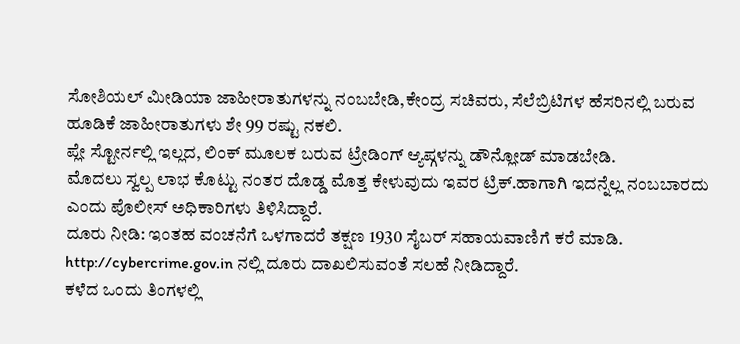ಸೋಶಿಯಲ್ ಮೀಡಿಯಾ ಜಾಹೀರಾತುಗಳನ್ನು ನಂಬಬೇಡಿ,ಕೇಂದ್ರ ಸಚಿವರು, ಸೆಲೆಬ್ರಿಟಿಗಳ ಹೆಸರಿನಲ್ಲಿ ಬರುವ ಹೂಡಿಕೆ ಜಾಹೀರಾತುಗಳು ಶೇ 99 ರಷ್ಟು ನಕಲಿ.
ಪ್ಲೇ ಸ್ಟೋರ್ನಲ್ಲಿ ಇಲ್ಲದ, ಲಿಂಕ್ ಮೂಲಕ ಬರುವ ಟ್ರೇಡಿಂಗ್ ಆ್ಯಪ್ಗಳನ್ನು ಡೌನ್ಲೋಡ್ ಮಾಡಬೇಡಿ.
ಮೊದಲು ಸ್ವಲ್ಪ ಲಾಭ ಕೊಟ್ಟು ನಂತರ ದೊಡ್ಡ ಮೊತ್ತ ಕೇಳುವುದು ಇವರ ಟ್ರಿಕ್.ಹಾಗಾಗಿ ಇದನ್ನೆಲ್ಲ ನಂಬಬಾರದು ಎಂದು ಪೊಲೀಸ್ ಅಧಿಕಾರಿಗಳು ತಿಳಿಸಿದ್ದಾರೆ.
ದೂರು ನೀಡಿ: ಇಂತಹ ವಂಚನೆಗೆ ಒಳಗಾದರೆ ತಕ್ಷಣ 1930 ಸೈಬರ್ ಸಹಾಯವಾಣಿಗೆ ಕರೆ ಮಾಡಿ. http://cybercrime.gov.in ನಲ್ಲಿ ದೂರು ದಾಖಲಿಸುವಂತೆ ಸಲಹೆ ನೀಡಿದ್ದಾರೆ.
ಕಳೆದ ಒಂದು ತಿಂಗಳಲ್ಲಿ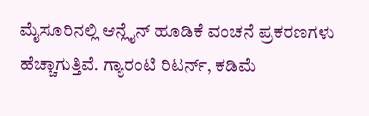ಮೈಸೂರಿನಲ್ಲಿ ಆನ್ಲೈನ್ ಹೂಡಿಕೆ ವಂಚನೆ ಪ್ರಕರಣಗಳು ಹೆಚ್ಚಾಗುತ್ತಿವೆ. ಗ್ಯಾರಂಟಿ ರಿಟರ್ನ್, ಕಡಿಮೆ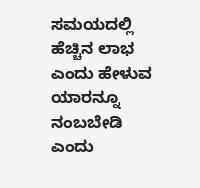ಸಮಯದಲ್ಲಿ ಹೆಚ್ಚಿನ ಲಾಭ ಎಂದು ಹೇಳುವ ಯಾರನ್ನೂ ನಂಬಬೇಡಿ ಎಂದು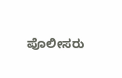ಪೊಲೀಸರು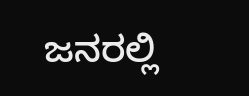ಜನರಲ್ಲಿ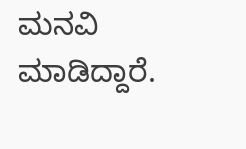ಮನವಿ ಮಾಡಿದ್ದಾರೆ.